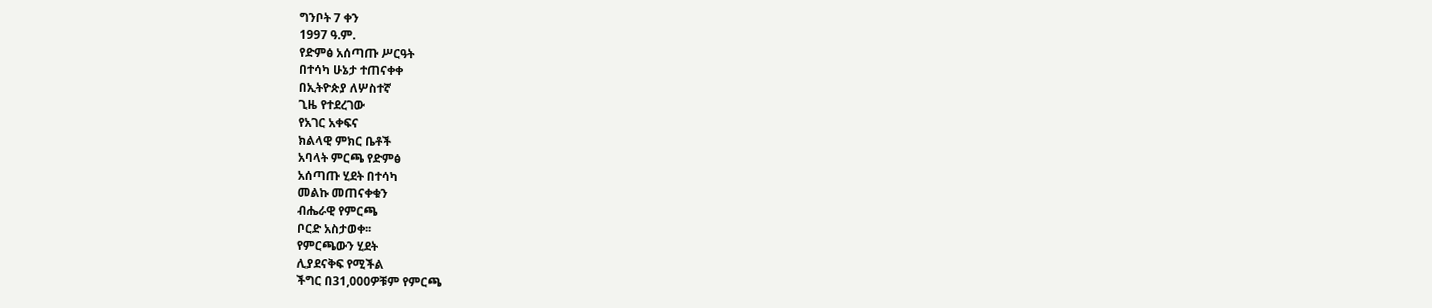ግንቦት 7 ቀን
1997 ዓ.ም.
የድምፅ አሰጣጡ ሥርዓት
በተሳካ ሁኔታ ተጠናቀቀ
በኢትዮጵያ ለሦስተኛ
ጊዜ የተደረገው
የአገር አቀፍና
ክልላዊ ምክር ቤቶች
አባላት ምርጫ የድምፅ
አሰጣጡ ሂደት በተሳካ
መልኩ መጠናቀቁን
ብሔራዊ የምርጫ
ቦርድ አስታወቀ፡፡
የምርጫውን ሂደት
ሊያደናቅፍ የሚችል
ችግር በ31,000ዎቹም የምርጫ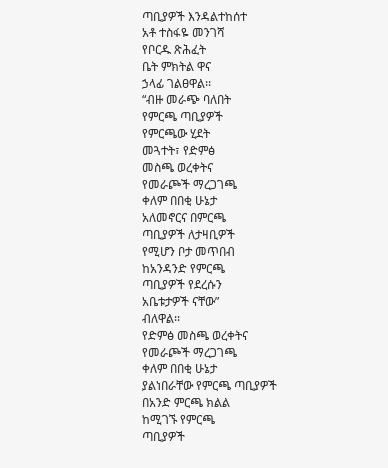ጣቢያዎች እንዳልተከሰተ
አቶ ተስፋዬ መንገሻ
የቦርዱ ጽሕፈት
ቤት ምክትል ዋና
ኃላፊ ገልፀዋል፡፡
“ብዙ መራጭ ባለበት
የምርጫ ጣቢያዎች
የምርጫው ሂደት
መጓተት፣ የድምፅ
መስጫ ወረቀትና
የመራጮች ማረጋገጫ
ቀለም በበቂ ሁኔታ
አለመኖርና በምርጫ
ጣቢያዎች ለታዛቢዎች
የሚሆን ቦታ መጥበብ
ከአንዳንድ የምርጫ
ጣቢያዎች የደረሱን
አቤቱታዎች ናቸው”
ብለዋል፡፡
የድምፅ መስጫ ወረቀትና
የመራጮች ማረጋገጫ
ቀለም በበቂ ሁኔታ
ያልነበራቸው የምርጫ ጣቢያዎች
በአንድ ምርጫ ክልል
ከሚገኙ የምርጫ
ጣቢያዎች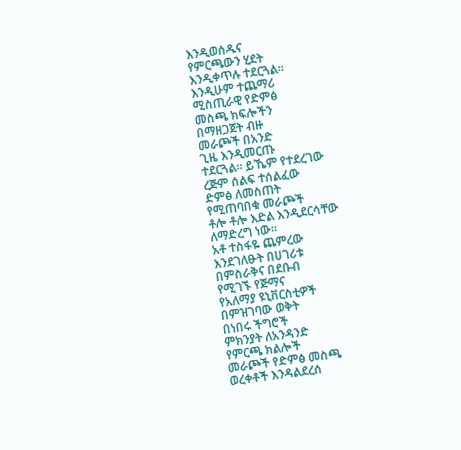እንዲወሰዱና
የምርጫውን ሂደት
እንዲቀጥሉ ተደርጓል፡፡
እንዲሁም ተጨማሪ
ሚስጢራዊ የድምፅ
መስጫ ክፍሎችን
በማዘጋጀት ብዙ
መራጮች በአንድ
ጊዜ እንዲመርጡ
ተደርጓል፡፡ ይኼም የተደረገው
ረጅም ሰልፍ ተሰልፈው
ድምፅ ለመስጠት
የሚጠባበቁ መራጮች
ቶሎ ቶሎ እድል እንዲደርሳቸው
ለማድረግ ነው፡፡
አቶ ተስፋዬ ጨምረው
እንደገለፁት በሀገሪቱ
በምስራቅና በደቡብ
የሚገኙ የጅማና
የአለማያ ዩኒቨርስቲዎች
በምዝገባው ወቅት
በነበሩ ችግሮች
ምክንያት ለአንዳንድ
የምርጫ ክልሎች
መራጮች የድምፅ መስጫ
ወረቀቶች እንዳልደረሰ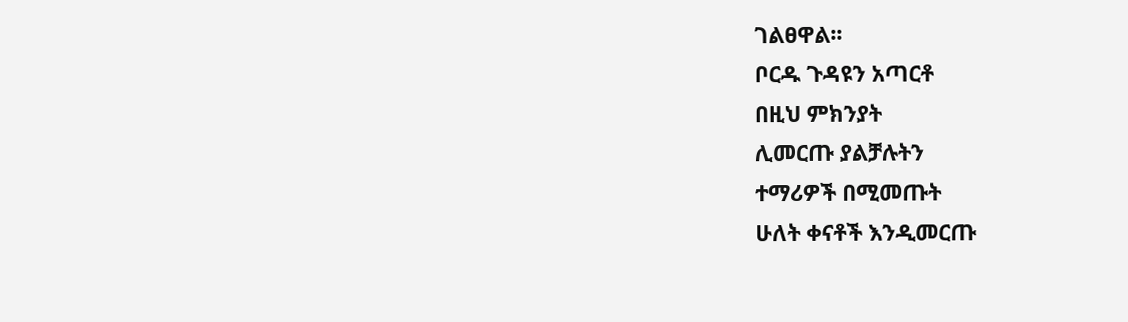ገልፀዋል፡፡
ቦርዱ ጉዳዩን አጣርቶ
በዚህ ምክንያት
ሊመርጡ ያልቻሉትን
ተማሪዎች በሚመጡት
ሁለት ቀናቶች እንዲመርጡ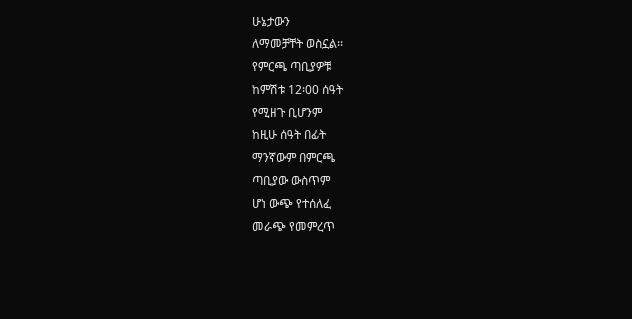ሁኔታውን
ለማመቻቸት ወስኗል፡፡
የምርጫ ጣቢያዎቹ
ከምሽቱ 12፡00 ሰዓት
የሚዘጉ ቢሆንም
ከዚሁ ሰዓት በፊት
ማንኛውም በምርጫ
ጣቢያው ውስጥም
ሆነ ውጭ የተሰለፈ
መራጭ የመምረጥ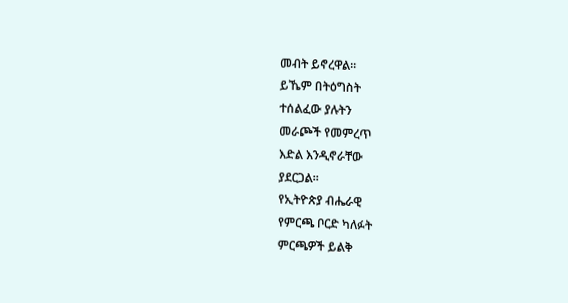መብት ይኖረዋል፡፡
ይኼም በትዕግስት
ተሰልፈው ያሉትን
መራጮች የመምረጥ
እድል እንዲኖራቸው
ያደርጋል፡፡
የኢትዮጵያ ብሔራዊ
የምርጫ ቦርድ ካለፉት
ምርጫዎች ይልቅ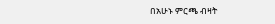በአሁኑ ምርጫ ብዛት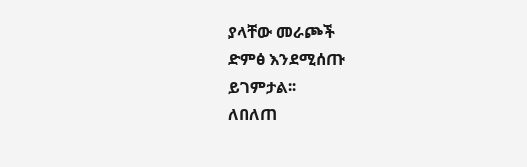ያላቸው መራጮች
ድምፅ እንደሚሰጡ
ይገምታል፡፡
ለበለጠ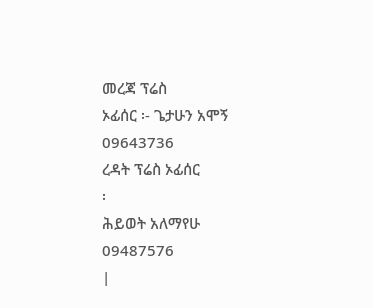መረጃ ፕሬስ
ኦፊሰር ፡- ጌታሁን አሞኝ
09643736
ረዳት ፕሬስ ኦፊሰር
፡
ሕይወት አለማየሁ
09487576
|